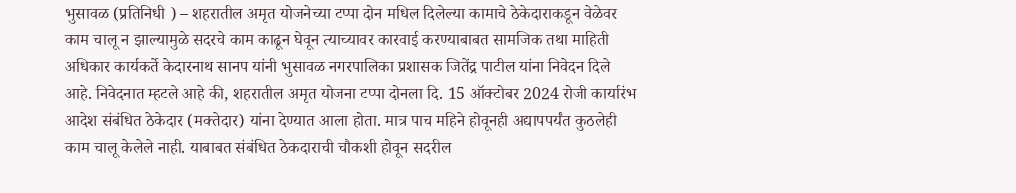भुसावळ (प्रतिनिधी ) – शहरातील अमृत योजनेच्या टप्पा दोन मधिल दिलेल्या कामाचे ठेकेदाराकडून वेळेवर काम चालू न झाल्यामुळे सदरचे काम काढून घेवून त्याच्यावर कारवाई करण्याबाबत सामजिक तथा माहिती अधिकार कार्यकर्ते केदारनाथ सानप यांनी भुसावळ नगरपालिका प्रशासक जितेंद्र पाटील यांना निवेदन दिले आहे. निवेदनात म्हटले आहे की, शहरातील अमृत योजना टप्पा दोनला दि. 15 ऑक्टोबर 2024 रोजी कार्यारंभ आदेश संबंधित ठेकेदार (मक्तेदार) यांना देण्यात आला होता. मात्र पाच महिने होवूनही अद्यापपर्यंत कुठलेही काम चालू केलेले नाही. याबाबत संबंधित ठेकदाराची चौकशी होवून सदरील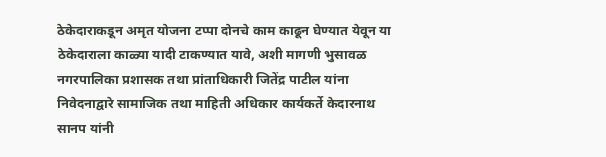ठेकेदाराकडून अमृत योजना टप्पा दोनचे काम काढून घेण्यात येवून या ठेकेदाराला काळ्या यादी टाकण्यात यावे, अशी मागणी भुसावळ नगरपालिका प्रशासक तथा प्रांताधिकारी जितेंद्र पाटील यांना निवेदनाद्वारे सामाजिक तथा माहिती अधिकार कार्यकर्ते केदारनाथ सानप यांनी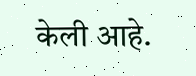केली आहे.